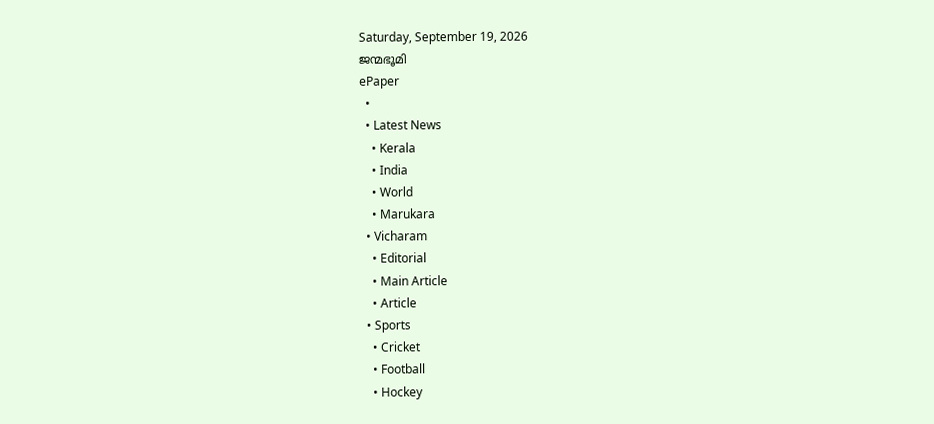Saturday, September 19, 2026
ജന്മഭൂമി
ePaper
  •
  • Latest News
    • Kerala
    • India
    • World
    • Marukara
  • Vicharam
    • Editorial
    • Main Article
    • Article
  • Sports
    • Cricket
    • Football
    • Hockey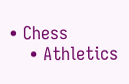• Chess
    • Athletics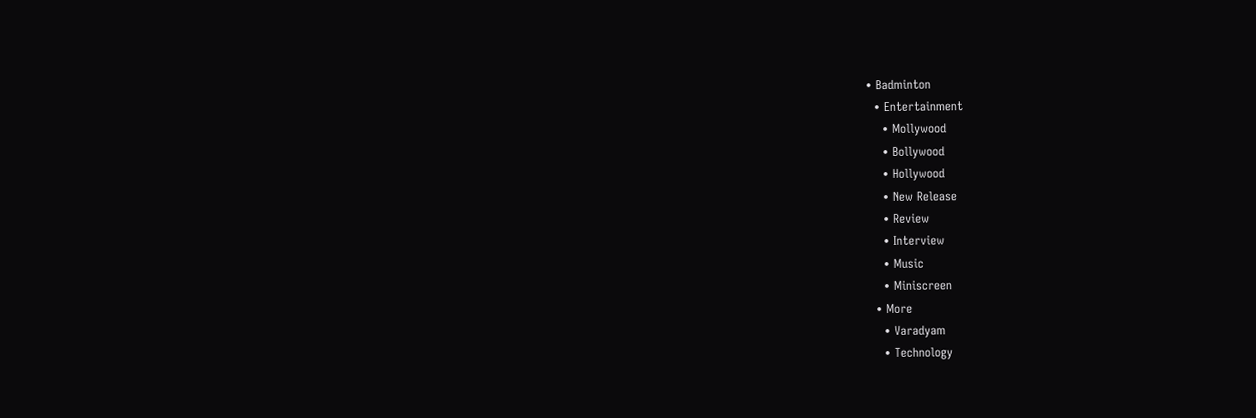• Badminton
  • Entertainment
    • Mollywood
    • Bollywood
    • Hollywood
    • New Release
    • Review
    • Interview
    • Music
    • Miniscreen
  • More
    • Varadyam
    • Technology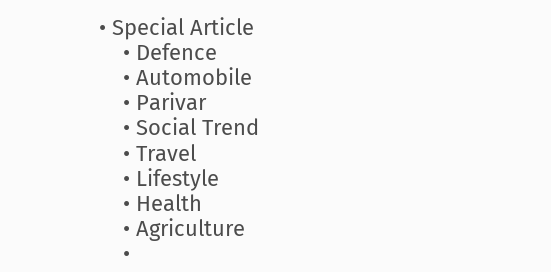• Special Article
    • Defence
    • Automobile
    • Parivar
    • Social Trend
    • Travel
    • Lifestyle
    • Health
    • Agriculture
    •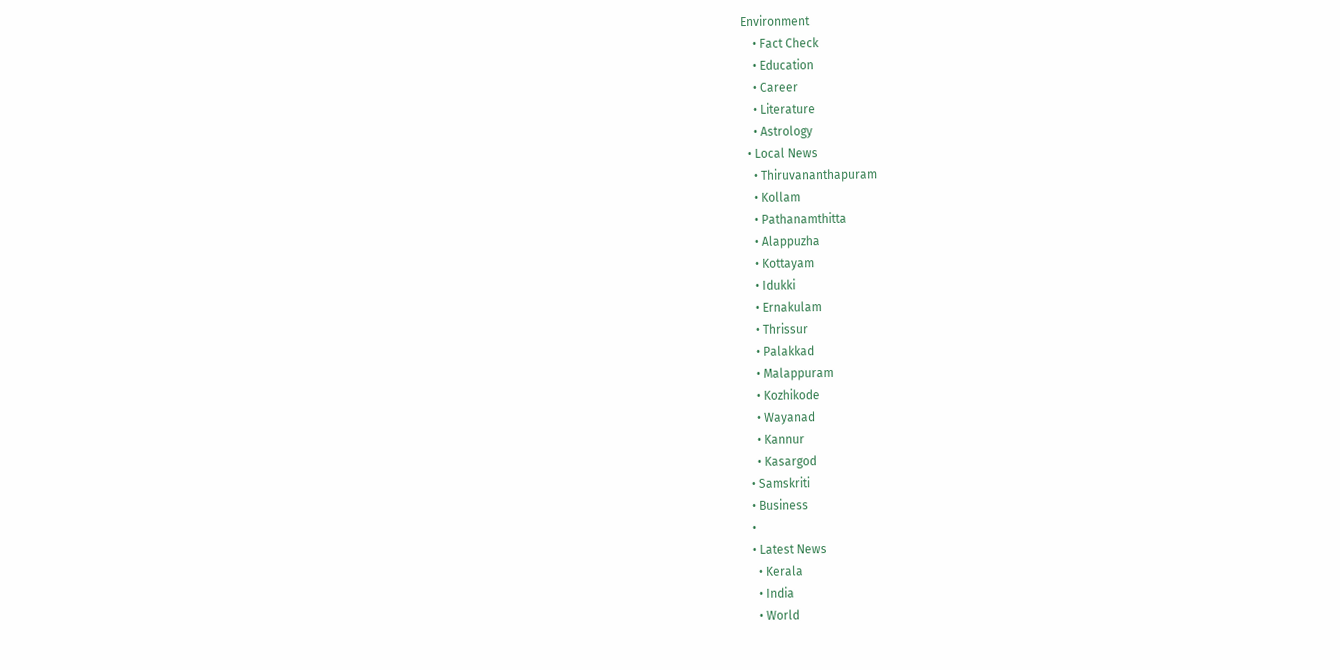Environment
    • Fact Check
    • Education
    • Career
    • Literature
    • Astrology
  • Local News
    • Thiruvananthapuram
    • Kollam
    • Pathanamthitta
    • Alappuzha
    • Kottayam
    • Idukki
    • Ernakulam
    • Thrissur
    • Palakkad
    • Malappuram
    • Kozhikode
    • Wayanad
    • Kannur
    • Kasargod
  • Samskriti
  • Business
  •
  • Latest News
    • Kerala
    • India
    • World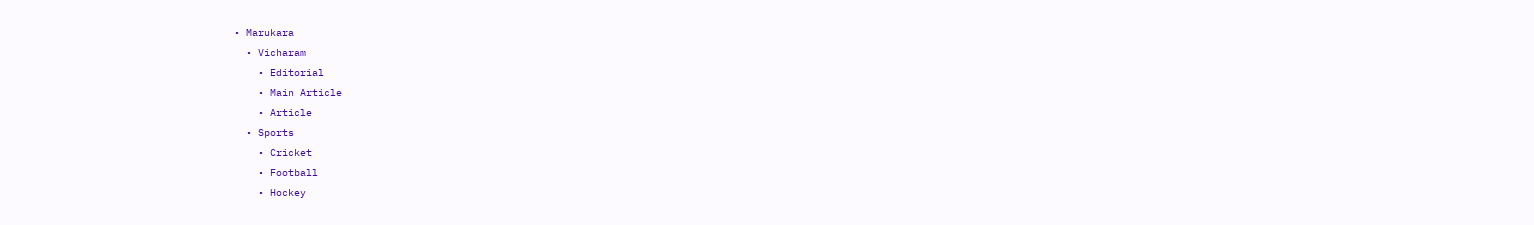• Marukara
  • Vicharam
    • Editorial
    • Main Article
    • Article
  • Sports
    • Cricket
    • Football
    • Hockey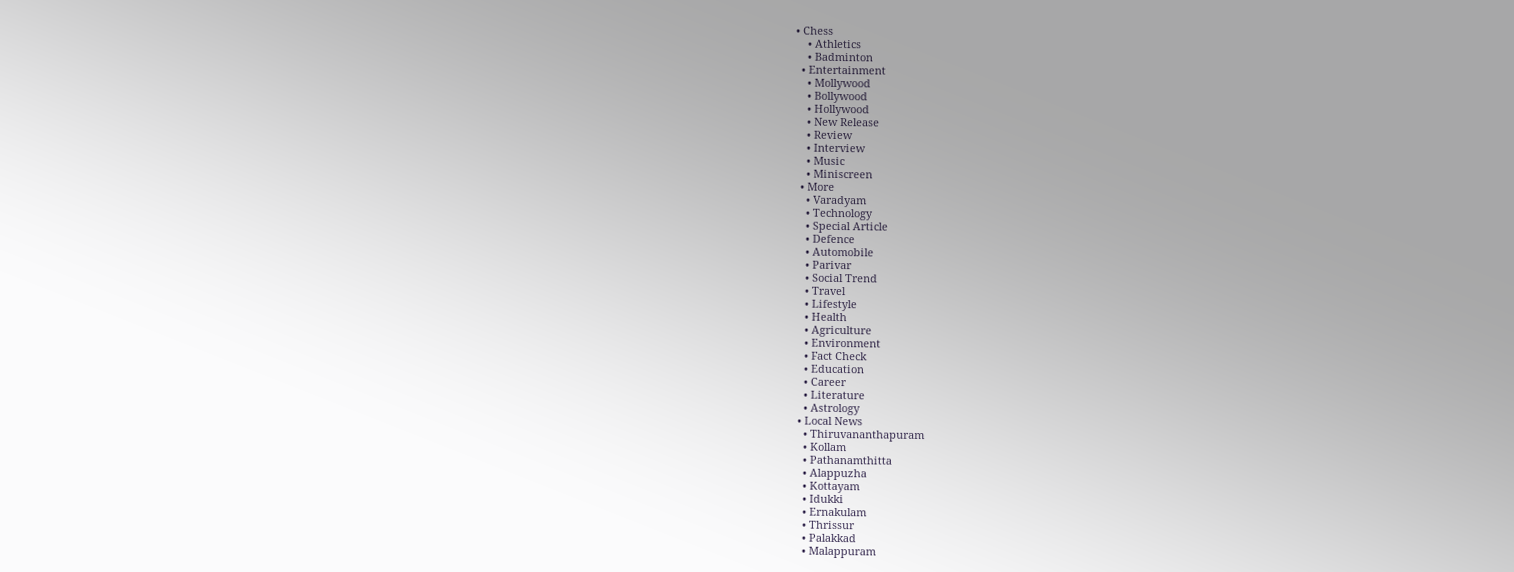• Chess
    • Athletics
    • Badminton
  • Entertainment
    • Mollywood
    • Bollywood
    • Hollywood
    • New Release
    • Review
    • Interview
    • Music
    • Miniscreen
  • More
    • Varadyam
    • Technology
    • Special Article
    • Defence
    • Automobile
    • Parivar
    • Social Trend
    • Travel
    • Lifestyle
    • Health
    • Agriculture
    • Environment
    • Fact Check
    • Education
    • Career
    • Literature
    • Astrology
  • Local News
    • Thiruvananthapuram
    • Kollam
    • Pathanamthitta
    • Alappuzha
    • Kottayam
    • Idukki
    • Ernakulam
    • Thrissur
    • Palakkad
    • Malappuram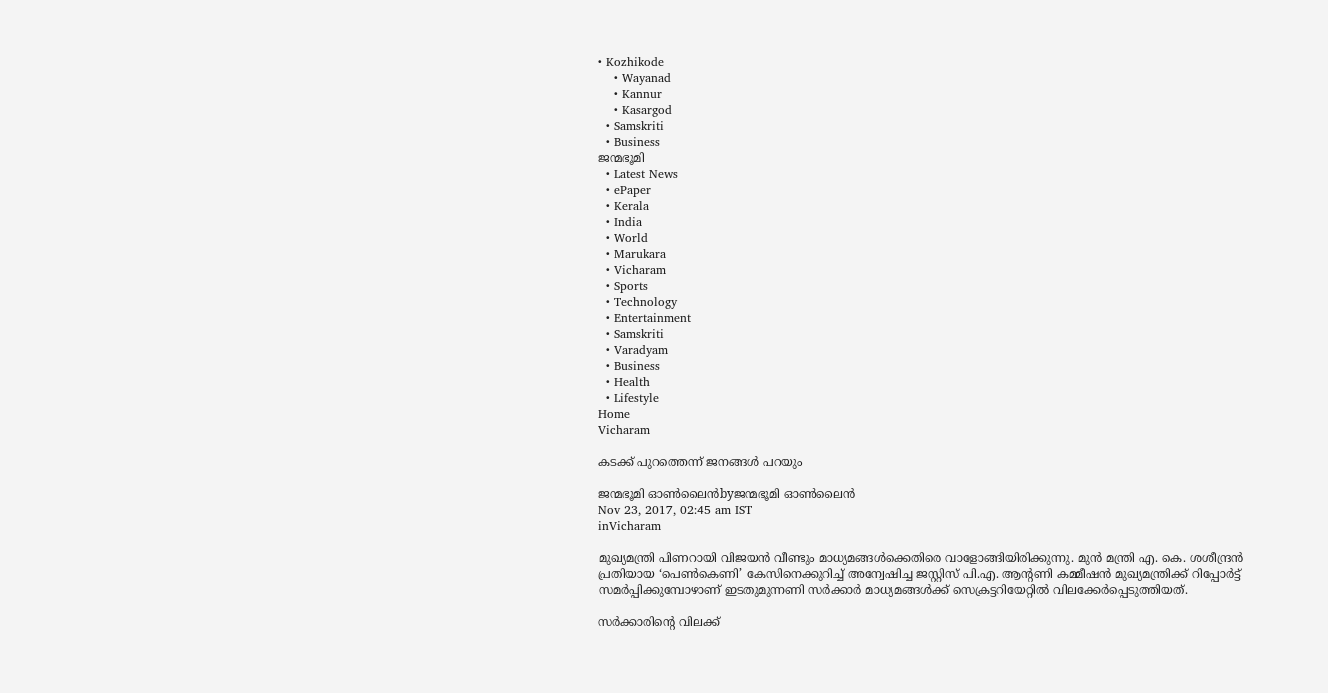• Kozhikode
    • Wayanad
    • Kannur
    • Kasargod
  • Samskriti
  • Business
ജന്മഭൂമി
  • Latest News
  • ePaper
  • Kerala
  • India
  • World
  • Marukara
  • Vicharam
  • Sports
  • Technology
  • Entertainment
  • Samskriti
  • Varadyam
  • Business
  • Health
  • Lifestyle
Home
Vicharam

കടക്ക് പുറത്തെന്ന് ജനങ്ങള്‍ പറയും

ജന്മഭൂമി ഓണ്‍ലൈന്‍byജന്മഭൂമി ഓണ്‍ലൈന്‍
Nov 23, 2017, 02:45 am IST
inVicharam

മുഖ്യമന്ത്രി പിണറായി വിജയന്‍ വീണ്ടും മാധ്യമങ്ങള്‍ക്കെതിരെ വാളോങ്ങിയിരിക്കുന്നു. മുന്‍ മന്ത്രി എ. കെ. ശശീന്ദ്രന്‍ പ്രതിയായ ‘പെണ്‍കെണി’ കേസിനെക്കുറിച്ച് അന്വേഷിച്ച ജസ്റ്റിസ് പി.എ. ആന്റണി കമ്മീഷന്‍ മുഖ്യമന്ത്രിക്ക് റിപ്പോര്‍ട്ട് സമര്‍പ്പിക്കുമ്പോഴാണ് ഇടതുമുന്നണി സര്‍ക്കാര്‍ മാധ്യമങ്ങള്‍ക്ക് സെക്രട്ടറിയേറ്റില്‍ വിലക്കേര്‍പ്പെടുത്തിയത്.

സര്‍ക്കാരിന്റെ വിലക്ക്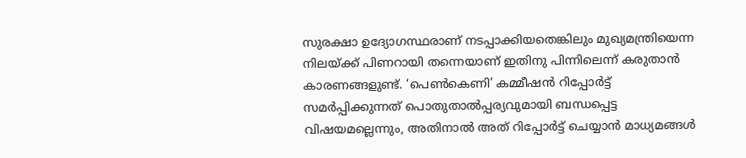സുരക്ഷാ ഉദ്യോഗസ്ഥരാണ് നടപ്പാക്കിയതെങ്കിലും മുഖ്യമന്ത്രിയെന്ന നിലയ്‌ക്ക് പിണറായി തന്നെയാണ് ഇതിനു പിന്നിലെന്ന് കരുതാന്‍ കാരണങ്ങളുണ്ട്. ‘പെണ്‍കെണി’ കമ്മീഷന്‍ റിപ്പോര്‍ട്ട് സമര്‍പ്പിക്കുന്നത് പൊതുതാല്‍പ്പര്യവുമായി ബന്ധപ്പെട്ട വിഷയമല്ലെന്നും, അതിനാല്‍ അത് റിപ്പോര്‍ട്ട് ചെയ്യാന്‍ മാധ്യമങ്ങള്‍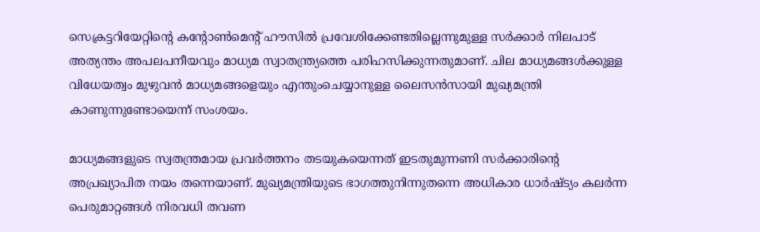സെക്രട്ടറിയേറ്റിന്റെ കന്റോണ്‍മെന്റ് ഹൗസില്‍ പ്രവേശിക്കേണ്ടതില്ലെന്നുമുള്ള സര്‍ക്കാര്‍ നിലപാട് അത്യന്തം അപലപനീയവും മാധ്യമ സ്വാതന്ത്ര്യത്തെ പരിഹസിക്കുന്നതുമാണ്. ചില മാധ്യമങ്ങള്‍ക്കുള്ള വിധേയത്വം മുഴുവന്‍ മാധ്യമങ്ങളെയും എന്തുംചെയ്യാനുള്ള ലൈസന്‍സായി മുഖ്യമന്ത്രി കാണുന്നുണ്ടോയെന്ന് സംശയം.

മാധ്യമങ്ങളുടെ സ്വതന്ത്രമായ പ്രവര്‍ത്തനം തടയുകയെന്നത് ഇടതുമുന്നണി സര്‍ക്കാരിന്റെ അപ്രഖ്യാപിത നയം തന്നെയാണ്. മുഖ്യമന്ത്രിയുടെ ഭാഗത്തുനിന്നുതന്നെ അധികാര ധാര്‍ഷ്ട്യം കലര്‍ന്ന പെരുമാറ്റങ്ങള്‍ നിരവധി തവണ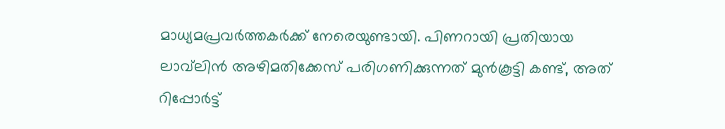മാധ്യമപ്രവര്‍ത്തകര്‍ക്ക് നേരെയുണ്ടായി. പിണറായി പ്രതിയായ ലാവ്‌ലിന്‍ അഴിമതിക്കേസ് പരിഗണിക്കുന്നത് മുന്‍കൂട്ടി കണ്ട്, അത് റിപ്പോര്‍ട്ട്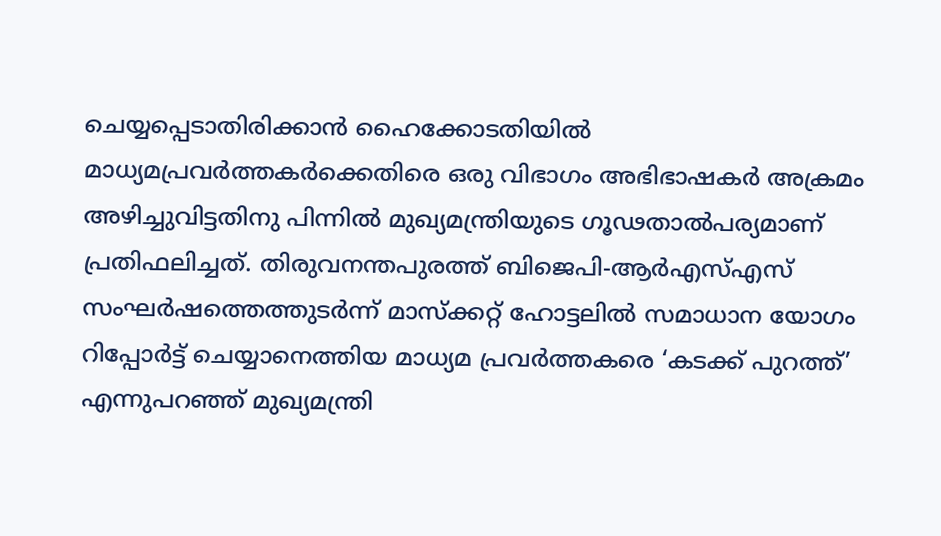ചെയ്യപ്പെടാതിരിക്കാന്‍ ഹൈക്കോടതിയില്‍ മാധ്യമപ്രവര്‍ത്തകര്‍ക്കെതിരെ ഒരു വിഭാഗം അഭിഭാഷകര്‍ അക്രമം അഴിച്ചുവിട്ടതിനു പിന്നില്‍ മുഖ്യമന്ത്രിയുടെ ഗൂഢതാല്‍പര്യമാണ് പ്രതിഫലിച്ചത്. തിരുവനന്തപുരത്ത് ബിജെപി-ആര്‍എസ്എസ് സംഘര്‍ഷത്തെത്തുടര്‍ന്ന് മാസ്‌ക്കറ്റ് ഹോട്ടലില്‍ സമാധാന യോഗം റിപ്പോര്‍ട്ട് ചെയ്യാനെത്തിയ മാധ്യമ പ്രവര്‍ത്തകരെ ‘കടക്ക് പുറത്ത്’ എന്നുപറഞ്ഞ് മുഖ്യമന്ത്രി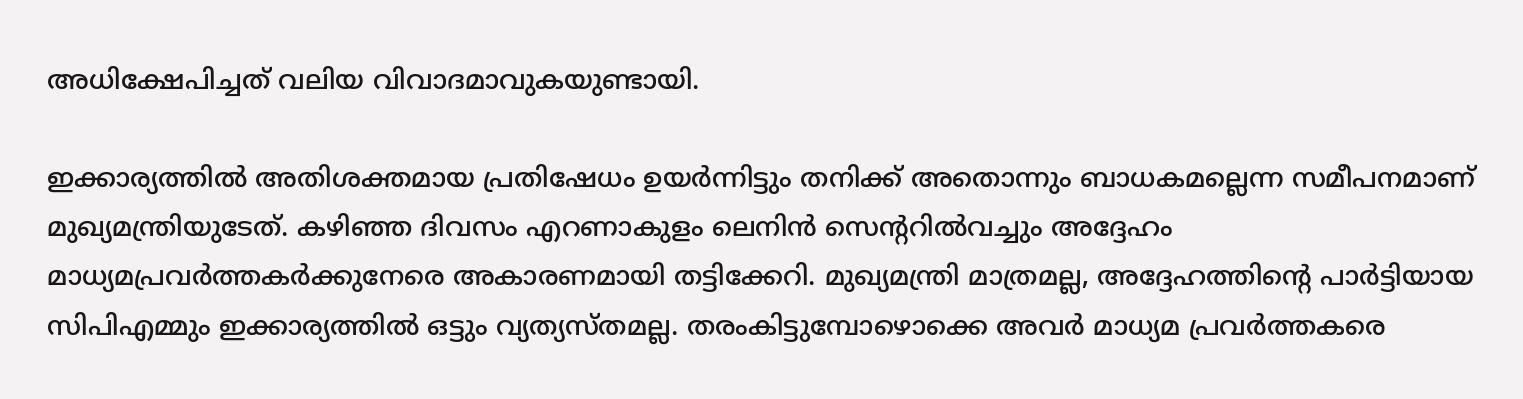അധിക്ഷേപിച്ചത് വലിയ വിവാദമാവുകയുണ്ടായി.

ഇക്കാര്യത്തില്‍ അതിശക്തമായ പ്രതിഷേധം ഉയര്‍ന്നിട്ടും തനിക്ക് അതൊന്നും ബാധകമല്ലെന്ന സമീപനമാണ് മുഖ്യമന്ത്രിയുടേത്. കഴിഞ്ഞ ദിവസം എറണാകുളം ലെനിന്‍ സെന്ററില്‍വച്ചും അദ്ദേഹം മാധ്യമപ്രവര്‍ത്തകര്‍ക്കുനേരെ അകാരണമായി തട്ടിക്കേറി. മുഖ്യമന്ത്രി മാത്രമല്ല, അദ്ദേഹത്തിന്റെ പാര്‍ട്ടിയായ സിപിഎമ്മും ഇക്കാര്യത്തില്‍ ഒട്ടും വ്യത്യസ്തമല്ല. തരംകിട്ടുമ്പോഴൊക്കെ അവര്‍ മാധ്യമ പ്രവര്‍ത്തകരെ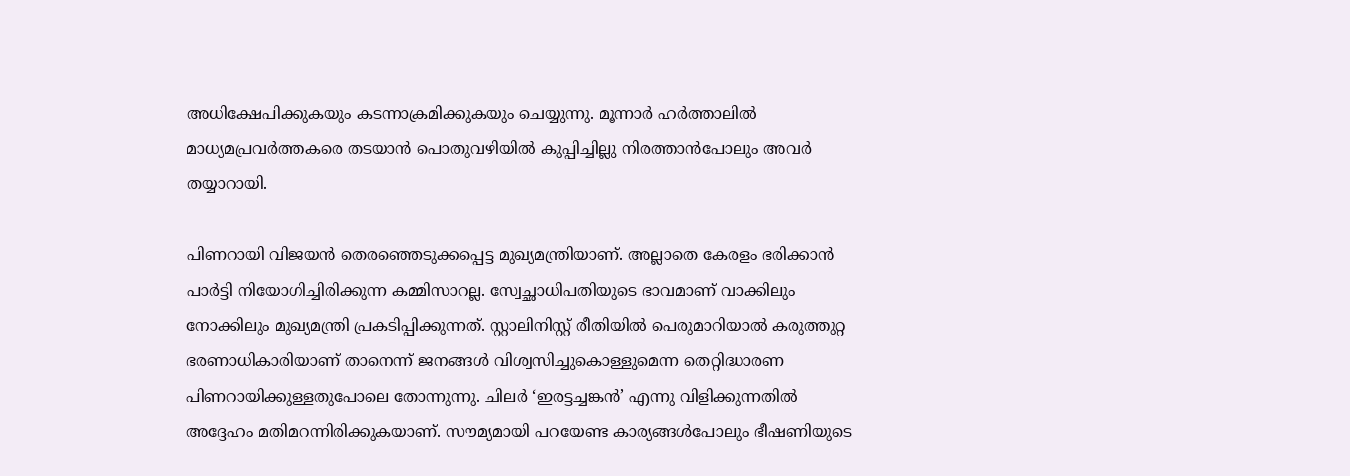അധിക്ഷേപിക്കുകയും കടന്നാക്രമിക്കുകയും ചെയ്യുന്നു. മൂന്നാര്‍ ഹര്‍ത്താലില്‍ മാധ്യമപ്രവര്‍ത്തകരെ തടയാന്‍ പൊതുവഴിയില്‍ കുപ്പിച്ചില്ലു നിരത്താന്‍പോലും അവര്‍ തയ്യാറായി.

പിണറായി വിജയന്‍ തെരഞ്ഞെടുക്കപ്പെട്ട മുഖ്യമന്ത്രിയാണ്. അല്ലാതെ കേരളം ഭരിക്കാന്‍ പാര്‍ട്ടി നിയോഗിച്ചിരിക്കുന്ന കമ്മിസാറല്ല. സ്വേച്ഛാധിപതിയുടെ ഭാവമാണ് വാക്കിലും നോക്കിലും മുഖ്യമന്ത്രി പ്രകടിപ്പിക്കുന്നത്. സ്റ്റാലിനിസ്റ്റ് രീതിയില്‍ പെരുമാറിയാല്‍ കരുത്തുറ്റ ഭരണാധികാരിയാണ് താനെന്ന് ജനങ്ങള്‍ വിശ്വസിച്ചുകൊള്ളുമെന്ന തെറ്റിദ്ധാരണ പിണറായിക്കുള്ളതുപോലെ തോന്നുന്നു. ചിലര്‍ ‘ഇരട്ടച്ചങ്കന്‍’ എന്നു വിളിക്കുന്നതില്‍ അദ്ദേഹം മതിമറന്നിരിക്കുകയാണ്. സൗമ്യമായി പറയേണ്ട കാര്യങ്ങള്‍പോലും ഭീഷണിയുടെ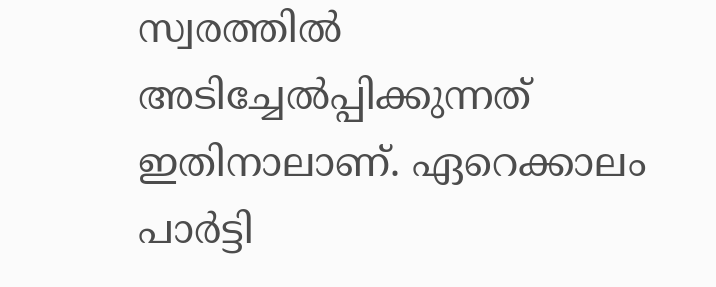സ്വരത്തില്‍ അടിച്ചേല്‍പ്പിക്കുന്നത് ഇതിനാലാണ്. ഏറെക്കാലം പാര്‍ട്ടി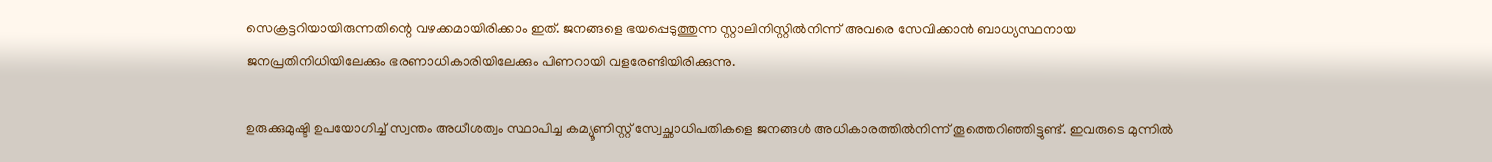സെക്രട്ടറിയായിരുന്നതിന്റെ വഴക്കമായിരിക്കാം ഇത്. ജനങ്ങളെ ഭയപ്പെടുത്തുന്ന സ്റ്റാലിനിസ്റ്റില്‍നിന്ന് അവരെ സേവിക്കാന്‍ ബാധ്യസ്ഥനായ ജനപ്രതിനിധിയിലേക്കും ഭരണാധികാരിയിലേക്കും പിണറായി വളരേണ്ടിയിരിക്കുന്നു.

ഉരുക്കുമുഷ്ടി ഉപയോഗിച്ച് സ്വന്തം അധീശത്വം സ്ഥാപിച്ച കമ്യൂണിസ്റ്റ് സ്വേച്ഛാധിപതികളെ ജനങ്ങള്‍ അധികാരത്തില്‍നിന്ന് തൂത്തെറിഞ്ഞിട്ടുണ്ട്. ഇവരുടെ മുന്നില്‍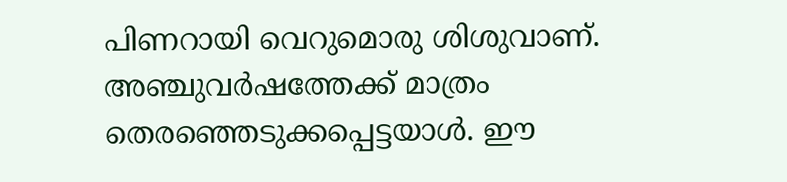പിണറായി വെറുമൊരു ശിശുവാണ്. അഞ്ചുവര്‍ഷത്തേക്ക് മാത്രം തെരഞ്ഞെടുക്കപ്പെട്ടയാള്‍. ഈ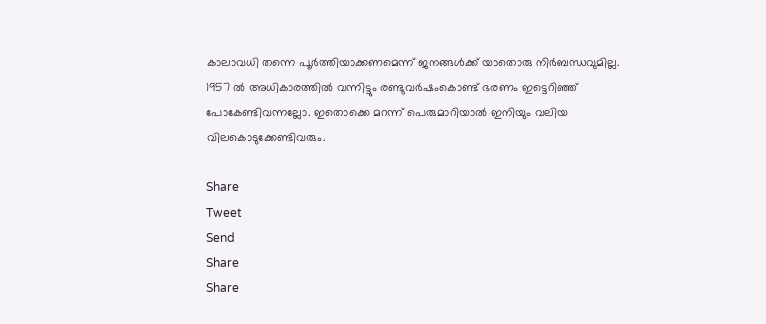കാലാവധി തന്നെ പൂര്‍ത്തിയാക്കണമെന്ന് ജനങ്ങള്‍ക്ക് യാതൊരു നിര്‍ബന്ധവുമില്ല. 1957 ല്‍ അധികാരത്തില്‍ വന്നിട്ടും രണ്ടുവര്‍ഷംകൊണ്ട് ഭരണം ഇട്ടെറിഞ്ഞ് പോകേണ്ടിവന്നല്ലോ. ഇതൊക്കെ മറന്ന് പെരുമാറിയാല്‍ ഇനിയും വലിയ വിലകൊടുക്കേണ്ടിവരും.

Share
Tweet
Send
Share
Share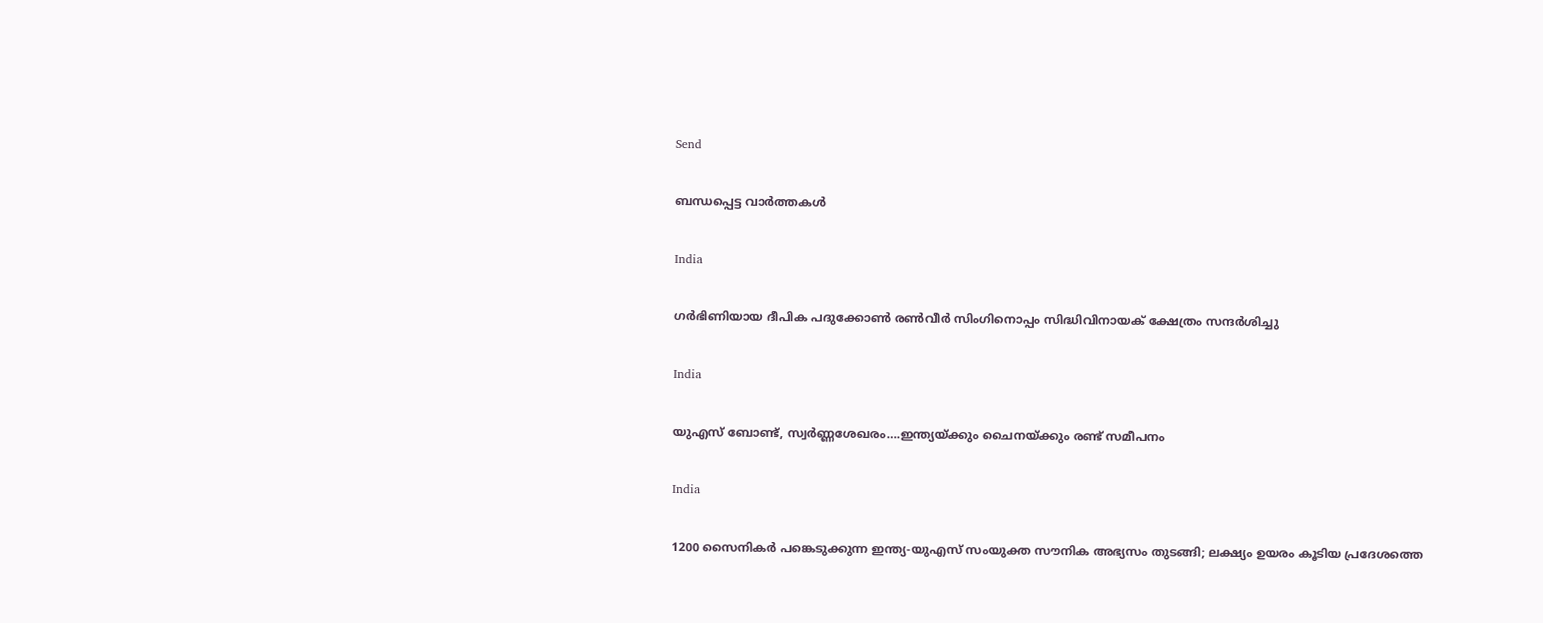Send

ബന്ധപ്പെട്ട വാര്‍ത്തകള്‍

India

ഗര്‍ഭിണിയായ ദീപിക പദുക്കോണ്‍ രണ്‍വീര്‍ സിംഗിനൊപ്പം സിദ്ധിവിനായക് ക്ഷേത്രം സന്ദര്‍ശിച്ചു

India

യുഎസ് ബോണ്ട്, സ്വര്‍ണ്ണശേഖരം….ഇന്ത്യയ്‌ക്കും ചൈനയ്‌ക്കും രണ്ട് സമീപനം

India

1200 സൈനികര്‍ പങ്കെടുക്കുന്ന ഇന്ത്യ-യുഎസ് സംയുക്ത സൗനിക അഭ്യസം തുടങ്ങി; ലക്ഷ്യം ഉയരം കൂടിയ പ്രദേശത്തെ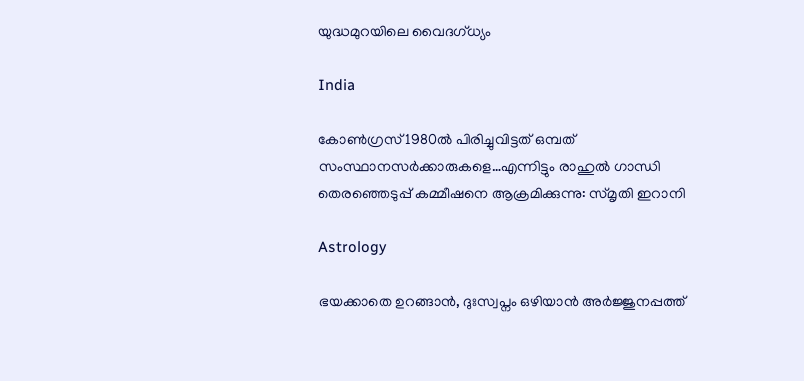യുദ്ധമുറയിലെ‍ വൈദഗ്ധ്യം

India

കോണ്‍ഗ്രസ് 1980ല്‍ പിരിച്ചുവിട്ടത് ഒമ്പത് സംസ്ഥാനസര്‍ക്കാരുകളെ…എന്നിട്ടും രാഹുല്‍ ഗാന്ധി തെരഞ്ഞെടുപ്പ് കമ്മീഷനെ ആക്രമിക്കുന്നു: സ്മൃതി ഇറാനി

Astrology

ഭയക്കാതെ ഉറങ്ങാൻ, ദുഃസ്വപ്നം ഒഴിയാൻ അർജ്ജുനപ്പത്ത്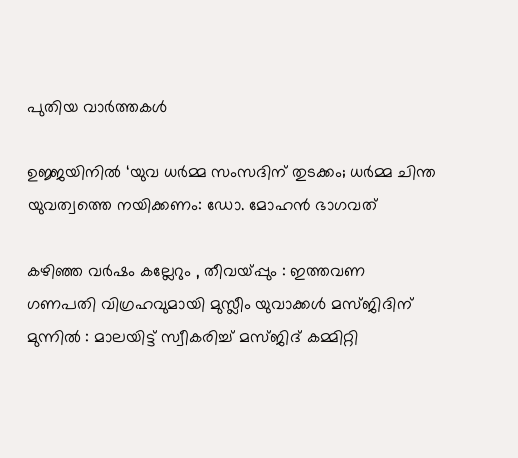പുതിയ വാര്‍ത്തകള്‍

ഉജ്ജയിനിൽ ‘യുവ ധർമ്മ സംസദിന് തുടക്കം; ധർമ്മ ചിന്ത യുവത്വത്തെ നയിക്കണം: ഡോ. മോഹൻ ഭാഗവത്

കഴിഞ്ഞ വർഷം കല്ലേറും , തീവയ്‌പ്പും : ഇത്തവണ ഗണപതി വിഗ്രഹവുമായി മുസ്ലീം യുവാക്കൾ മസ്ജിദിന് മുന്നിൽ : മാലയിട്ട് സ്വീകരിച്ച് മസ്ജിദ് കമ്മിറ്റി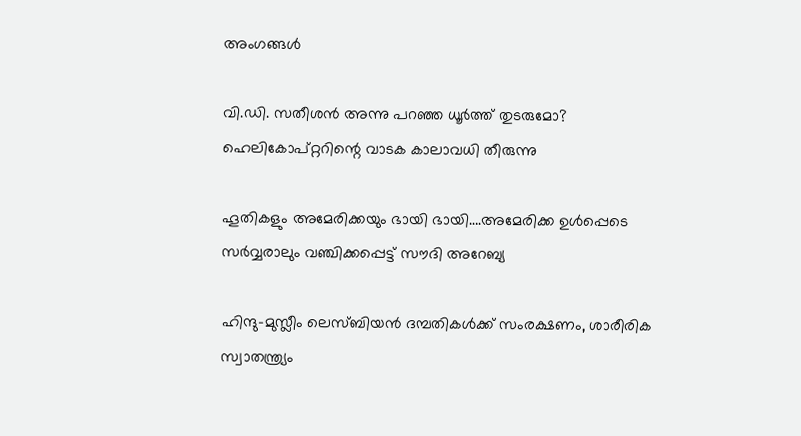അംഗങ്ങൾ

വി.ഡി. സതീശന്‍ അന്നു പറഞ്ഞ ധൂര്‍ത്ത് തുടരുമോ? ഹെലികോപ്റ്ററിന്റെ വാടക കാലാവധി തീരുന്നു

ഹൂതികളും അമേരിക്കയും ഭായി ഭായി….അമേരിക്ക ഉള്‍പ്പെടെ സര്‍വ്വരാലും വഞ്ചിക്കപ്പെട്ട് സൗദി അറേബ്യ

ഹിന്ദു-മുസ്ലീം ലെസ്ബിയന്‍ ദമ്പതികള്‍ക്ക് സംരക്ഷണം, ശാരീരിക സ്വാതന്ത്ര്യം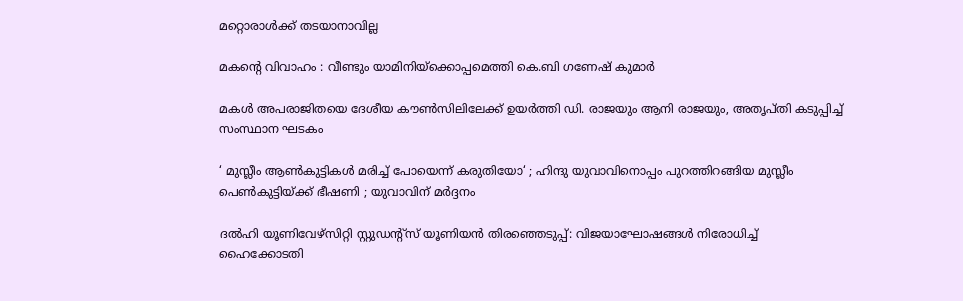മറ്റൊരാള്‍ക്ക് തടയാനാവില്ല

മകന്റെ വിവാഹം : വീണ്ടും യാമിനിയ്‌ക്കൊപ്പമെത്തി കെ.ബി ഗണേഷ് കുമാർ

മകള്‍ അപരാജിതയെ ദേശീയ കൗണ്‍സിലിലേക്ക് ഉയര്‍ത്തി ഡി. രാജയും ആനി രാജയും, അതൃപ്തി കടുപ്പിച്ച് സംസ്ഥാന ഘടകം

‘ മുസ്ലീം ആൺകുട്ടികൾ മരിച്ച് പോയെന്ന് കരുതിയോ‘ ; ഹിന്ദു യുവാവിനൊപ്പം പുറത്തിറങ്ങിയ മുസ്ലീം പെൺകുട്ടിയ്‌ക്ക് ഭീഷണി ; യുവാവിന് മർദ്ദനം

ദല്‍ഹി യൂണിവേഴ്‌സിറ്റി സ്റ്റുഡന്റ്‌സ് യൂണിയന്‍ തിരഞ്ഞെടുപ്പ്: വിജയാഘോഷങ്ങള്‍ നിരോധിച്ച് ഹൈക്കോടതി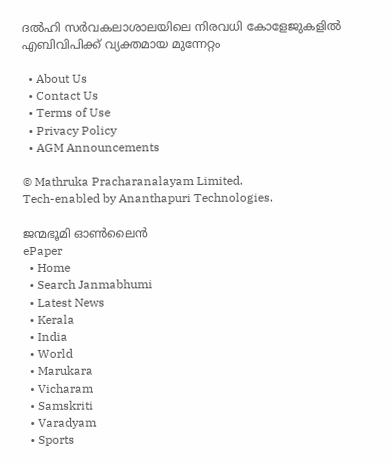ദല്‍ഹി സര്‍വകലാശാലയിലെ നിരവധി കോളേജുകളില്‍ എബിവിപിക്ക് വ്യക്തമായ മുന്നേറ്റം

  • About Us
  • Contact Us
  • Terms of Use
  • Privacy Policy
  • AGM Announcements

© Mathruka Pracharanalayam Limited.
Tech-enabled by Ananthapuri Technologies.

ജന്മഭൂമി ഓണ്‍ലൈന്‍
ePaper
  • Home
  • Search Janmabhumi
  • Latest News
  • Kerala
  • India
  • World
  • Marukara
  • Vicharam
  • Samskriti
  • Varadyam
  • Sports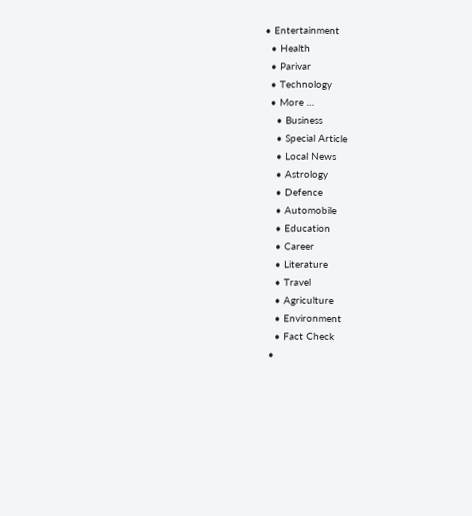• Entertainment
  • Health
  • Parivar
  • Technology
  • More …
    • Business
    • Special Article
    • Local News
    • Astrology
    • Defence
    • Automobile
    • Education
    • Career
    • Literature
    • Travel
    • Agriculture
    • Environment
    • Fact Check
  •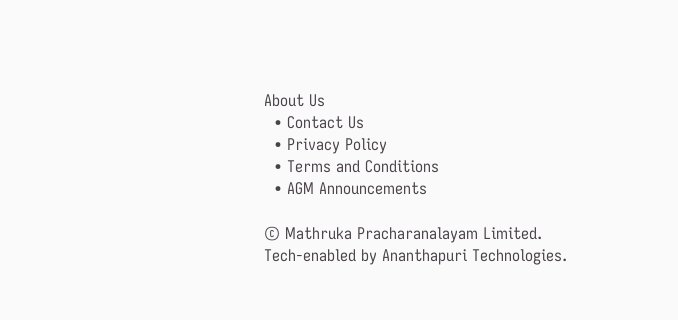About Us
  • Contact Us
  • Privacy Policy
  • Terms and Conditions
  • AGM Announcements

© Mathruka Pracharanalayam Limited.
Tech-enabled by Ananthapuri Technologies.